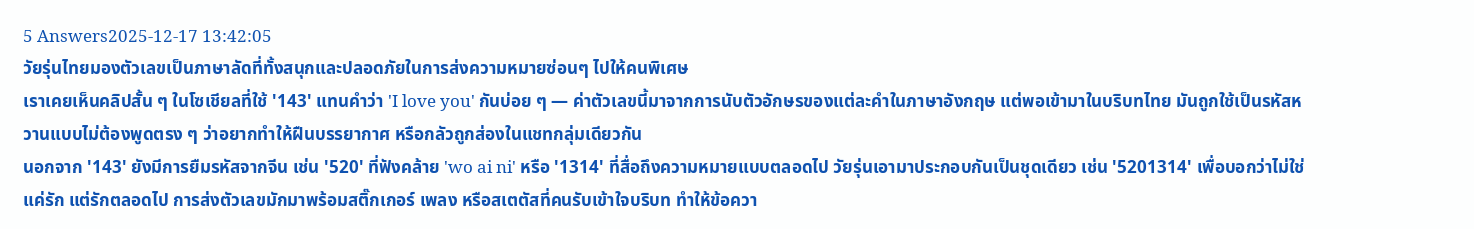5 Answers2025-12-17 13:42:05
วัยรุ่นไทยมองตัวเลขเป็นภาษาลัดที่ทั้งสนุกและปลอดภัยในการส่งความหมายซ่อนๆ ไปให้คนพิเศษ
เราเคยเห็นคลิปสั้น ๆ ในโซเชียลที่ใช้ '143' แทนคำว่า 'I love you' กันบ่อย ๆ — ค่าตัวเลขนี้มาจากการนับตัวอักษรของแต่ละคำในภาษาอังกฤษ แต่พอเข้ามาในบริบทไทย มันถูกใช้เป็นรหัสหวานแบบไม่ต้องพูดตรง ๆ ว่าอยากทำให้ฝืนบรรยากาศ หรือกลัวถูกส่องในแชทกลุ่มเดียวกัน
นอกจาก '143' ยังมีการยืมรหัสจากจีน เช่น '520' ที่ฟังคล้าย 'wo ai ni' หรือ '1314' ที่สื่อถึงความหมายแบบตลอดไป วัยรุ่นเอามาประกอบกันเป็นชุดเดียว เช่น '5201314' เพื่อบอกว่าไม่ใช่แค่รัก แต่รักตลอดไป การส่งตัวเลขมักมาพร้อมสติ๊กเกอร์ เพลง หรือสเตตัสที่คนรับเข้าใจบริบท ทำให้ข้อควา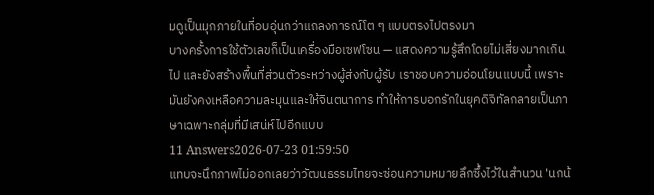มดูเป็นมุกภายในที่อบอุ่นกว่าแถลงการณ์โต ๆ แบบตรงไปตรงมา
บางครั้งการใช้ตัวเลขก็เป็นเครื่องมือเซฟโซน — แสดงความรู้สึกโดยไม่เสี่ยงมากเกินไป และยังสร้างพื้นที่ส่วนตัวระหว่างผู้ส่งกับผู้รับ เราชอบความอ่อนโยนแบบนี้ เพราะมันยังคงเหลือความละมุนและให้จินตนาการ ทำให้การบอกรักในยุคดิจิทัลกลายเป็นภาษาเฉพาะกลุ่มที่มีเสน่ห์ไปอีกแบบ
11 Answers2026-07-23 01:59:50
แทบจะนึกภาพไม่ออกเลยว่าวัฒนธรรมไทยจะซ่อนความหมายลึกซึ้งไว้ในสำนวน 'นกน้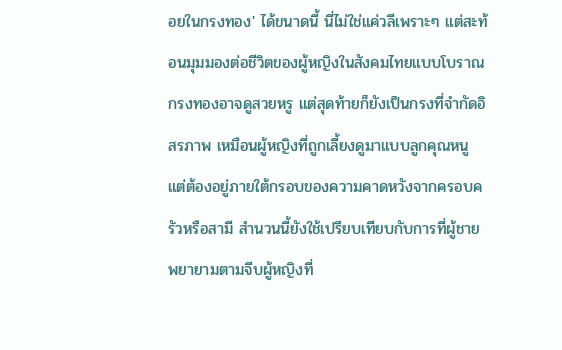อยในกรงทอง' ได้ขนาดนี้ นี่ไม่ใช่แค่วลีเพราะๆ แต่สะท้อนมุมมองต่อชีวิตของผู้หญิงในสังคมไทยแบบโบราณ
กรงทองอาจดูสวยหรู แต่สุดท้ายก็ยังเป็นกรงที่จำกัดอิสรภาพ เหมือนผู้หญิงที่ถูกเลี้ยงดูมาแบบลูกคุณหนู แต่ต้องอยู่ภายใต้กรอบของความคาดหวังจากครอบครัวหรือสามี สำนวนนี้ยังใช้เปรียบเทียบกับการที่ผู้ชายพยายามตามจีบผู้หญิงที่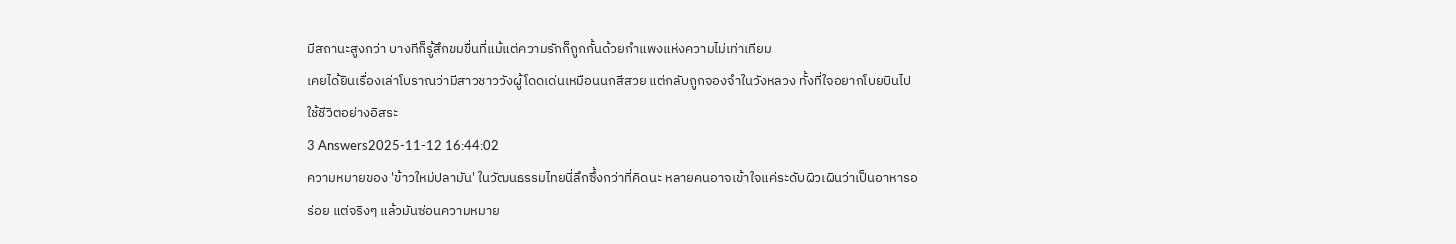มีสถานะสูงกว่า บางทีก็รู้สึกขมขื่นที่แม้แต่ความรักก็ถูกกั้นด้วยกำแพงแห่งความไม่เท่าเทียม
เคยได้ยินเรื่องเล่าโบราณว่ามีสาวชาววังผู้โดดเด่นเหมือนนกสีสวย แต่กลับถูกจองจำในวังหลวง ทั้งที่ใจอยากโบยบินไปใช้ชีวิตอย่างอิสระ
3 Answers2025-11-12 16:44:02
ความหมายของ 'ข้าวใหม่ปลามัน' ในวัฒนธรรมไทยนี่ลึกซึ้งกว่าที่คิดนะ หลายคนอาจเข้าใจแค่ระดับผิวเผินว่าเป็นอาหารอร่อย แต่จริงๆ แล้วมันซ่อนความหมาย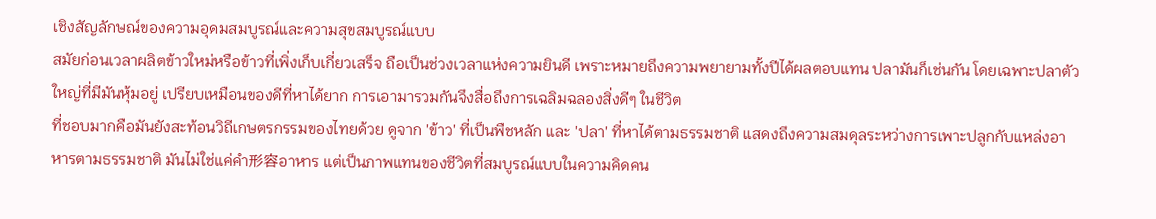เชิงสัญลักษณ์ของความอุดมสมบูรณ์และความสุขสมบูรณ์แบบ
สมัยก่อนเวลาผลิตข้าวใหม่หรือข้าวที่เพิ่งเก็บเกี่ยวเสร็จ ถือเป็นช่วงเวลาแห่งความยินดี เพราะหมายถึงความพยายามทั้งปีได้ผลตอบแทน ปลามันก็เช่นกัน โดยเฉพาะปลาตัวใหญ่ที่มีมันหุ้มอยู่ เปรียบเหมือนของดีที่หาได้ยาก การเอามารวมกันจึงสื่อถึงการเฉลิมฉลองสิ่งดีๆ ในชีวิต
ที่ชอบมากคือมันยังสะท้อนวิถีเกษตรกรรมของไทยด้วย ดูจาก 'ข้าว' ที่เป็นพืชหลัก และ 'ปลา' ที่หาได้ตามธรรมชาติ แสดงถึงความสมดุลระหว่างการเพาะปลูกกับแหล่งอาหารตามธรรมชาติ มันไม่ใช่แค่คำ形容อาหาร แต่เป็นภาพแทนของชีวิตที่สมบูรณ์แบบในความคิดคน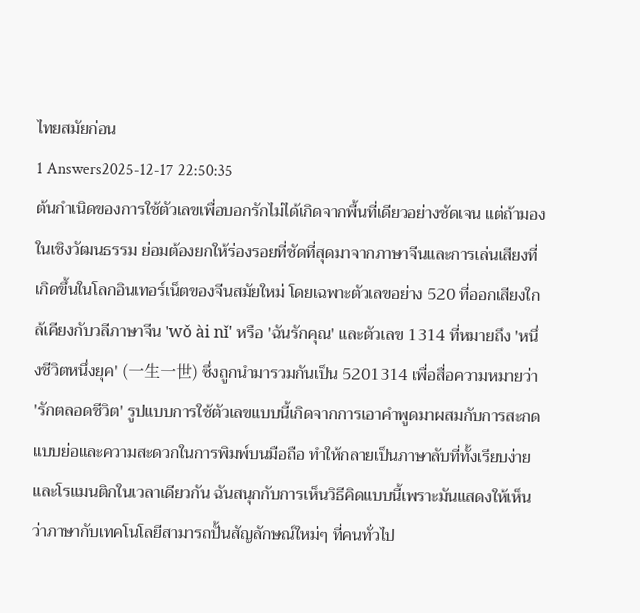ไทยสมัยก่อน
1 Answers2025-12-17 22:50:35
ต้นกำเนิดของการใช้ตัวเลขเพื่อบอกรักไม่ได้เกิดจากพื้นที่เดียวอย่างชัดเจน แต่ถ้ามองในเชิงวัฒนธรรม ย่อมต้องยกให้ร่องรอยที่ชัดที่สุดมาจากภาษาจีนและการเล่นเสียงที่เกิดขึ้นในโลกอินเทอร์เน็ตของจีนสมัยใหม่ โดยเฉพาะตัวเลขอย่าง 520 ที่ออกเสียงใกล้เคียงกับวลีภาษาจีน 'wǒ ài nǐ' หรือ 'ฉันรักคุณ' และตัวเลข 1314 ที่หมายถึง 'หนึ่งชีวิตหนึ่งยุค' (一生一世) ซึ่งถูกนำมารวมกันเป็น 5201314 เพื่อสื่อความหมายว่า 'รักตลอดชีวิต' รูปแบบการใช้ตัวเลขแบบนี้เกิดจากการเอาคำพูดมาผสมกับการสะกดแบบย่อและความสะดวกในการพิมพ์บนมือถือ ทำให้กลายเป็นภาษาลับที่ทั้งเรียบง่ายและโรแมนติกในเวลาเดียวกัน ฉันสนุกกับการเห็นวิธีคิดแบบนี้เพราะมันแสดงให้เห็นว่าภาษากับเทคโนโลยีสามารถปั้นสัญลักษณ์ใหม่ๆ ที่คนทั่วไป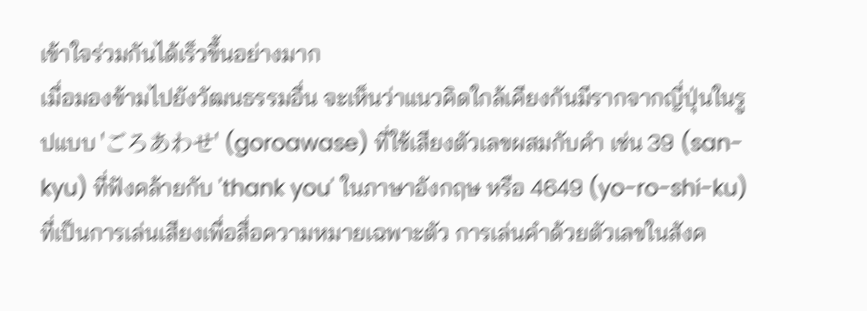เข้าใจร่วมกันได้เร็วขึ้นอย่างมาก
เมื่อมองข้ามไปยังวัฒนธรรมอื่น จะเห็นว่าแนวคิดใกล้เคียงกันมีรากจากญี่ปุ่นในรูปแบบ 'ごろあわせ' (goroawase) ที่ใช้เสียงตัวเลขผสมกับคำ เช่น 39 (san-kyu) ที่ฟังคล้ายกับ 'thank you' ในภาษาอังกฤษ หรือ 4649 (yo-ro-shi-ku) ที่เป็นการเล่นเสียงเพื่อสื่อความหมายเฉพาะตัว การเล่นคำด้วยตัวเลขในสังค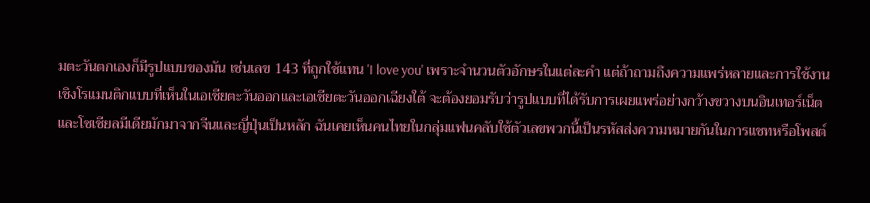มตะวันตกเองก็มีรูปแบบของมัน เช่นเลข 143 ที่ถูกใช้แทน 'I love you' เพราะจำนวนตัวอักษรในแต่ละคำ แต่ถ้าถามถึงความแพร่หลายและการใช้งานเชิงโรแมนติกแบบที่เห็นในเอเชียตะวันออกและเอเชียตะวันออกเฉียงใต้ จะต้องยอมรับว่ารูปแบบที่ได้รับการเผยแพร่อย่างกว้างขวางบนอินเทอร์เน็ตและโซเชียลมีเดียมักมาจากจีนและญี่ปุ่นเป็นหลัก ฉันเคยเห็นคนไทยในกลุ่มแฟนคลับใช้ตัวเลขพวกนี้เป็นรหัสส่งความหมายกันในการแชทหรือโพสต์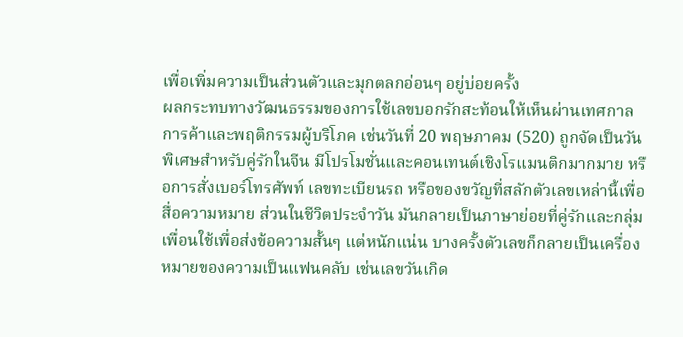เพื่อเพิ่มความเป็นส่วนตัวและมุกตลกอ่อนๆ อยู่บ่อยครั้ง
ผลกระทบทางวัฒนธรรมของการใช้เลขบอกรักสะท้อนให้เห็นผ่านเทศกาลการค้าและพฤติกรรมผู้บริโภค เช่นวันที่ 20 พฤษภาคม (520) ถูกจัดเป็นวันพิเศษสำหรับคู่รักในจีน มีโปรโมชั่นและคอนเทนต์เชิงโรแมนติกมากมาย หรือการสั่งเบอร์โทรศัพท์ เลขทะเบียนรถ หรือของขวัญที่สลักตัวเลขเหล่านี้เพื่อสื่อความหมาย ส่วนในชีวิตประจำวัน มันกลายเป็นภาษาย่อยที่คู่รักและกลุ่มเพื่อนใช้เพื่อส่งข้อความสั้นๆ แต่หนักแน่น บางครั้งตัวเลขก็กลายเป็นเครื่องหมายของความเป็นแฟนคลับ เช่นเลขวันเกิด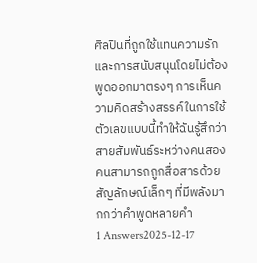ศิลปินที่ถูกใช้แทนความรักและการสนับสนุนโดยไม่ต้องพูดออกมาตรงๆ การเห็นความคิดสร้างสรรค์ในการใช้ตัวเลขแบบนี้ทำให้ฉันรู้สึกว่าสายสัมพันธ์ระหว่างคนสองคนสามารถถูกสื่อสารด้วยสัญลักษณ์เล็กๆ ที่มีพลังมากกว่าคำพูดหลายคำ
1 Answers2025-12-17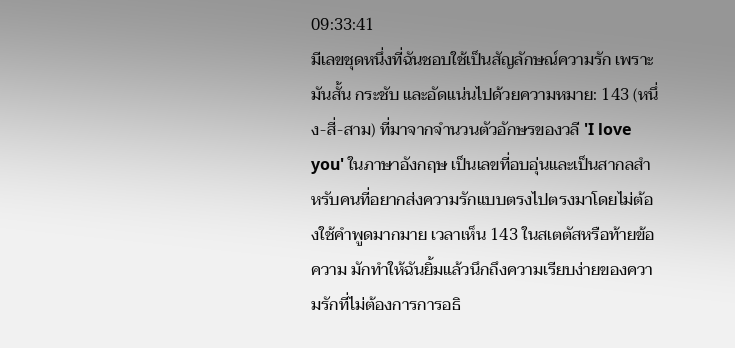09:33:41
มีเลขชุดหนึ่งที่ฉันชอบใช้เป็นสัญลักษณ์ความรัก เพราะมันสั้น กระชับ และอัดแน่นไปด้วยความหมาย: 143 (หนึ่ง-สี่-สาม) ที่มาจากจำนวนตัวอักษรของวลี 'I love you' ในภาษาอังกฤษ เป็นเลขที่อบอุ่นและเป็นสากลสำหรับคนที่อยากส่งความรักแบบตรงไปตรงมาโดยไม่ต้องใช้คำพูดมากมาย เวลาเห็น 143 ในสเตตัสหรือท้ายข้อความ มักทำให้ฉันยิ้มแล้วนึกถึงความเรียบง่ายของความรักที่ไม่ต้องการการอธิ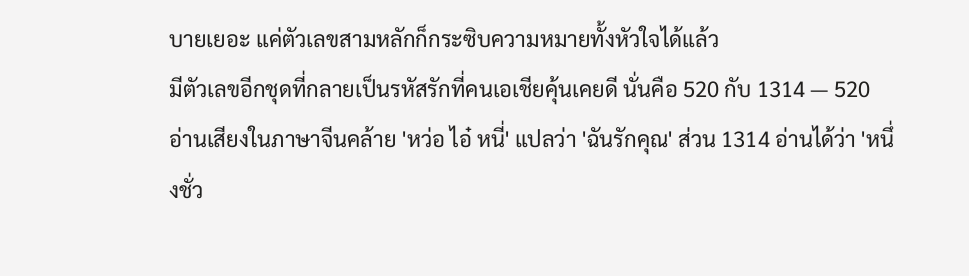บายเยอะ แค่ตัวเลขสามหลักก็กระซิบความหมายทั้งหัวใจได้แล้ว
มีตัวเลขอีกชุดที่กลายเป็นรหัสรักที่คนเอเชียคุ้นเคยดี นั่นคือ 520 กับ 1314 — 520 อ่านเสียงในภาษาจีนคล้าย 'หว่อ ไอ๋ หนี่' แปลว่า 'ฉันรักคุณ' ส่วน 1314 อ่านได้ว่า 'หนึ่งชั่ว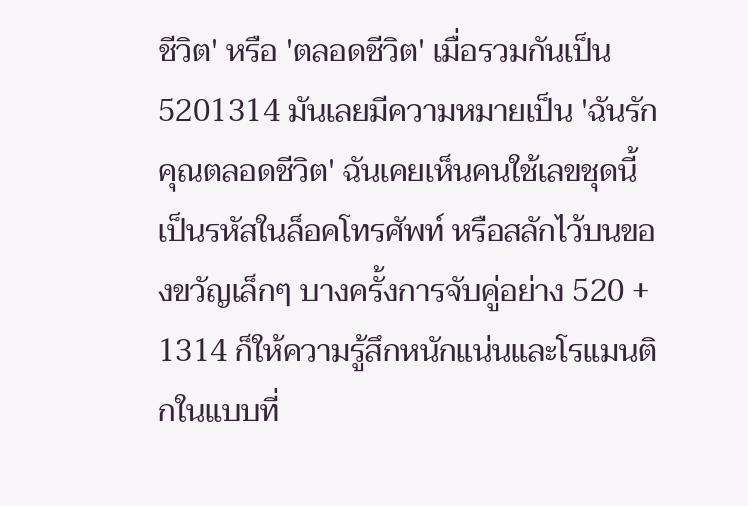ชีวิต' หรือ 'ตลอดชีวิต' เมื่อรวมกันเป็น 5201314 มันเลยมีความหมายเป็น 'ฉันรักคุณตลอดชีวิต' ฉันเคยเห็นคนใช้เลขชุดนี้เป็นรหัสในล็อคโทรศัพท์ หรือสลักไว้บนของขวัญเล็กๆ บางครั้งการจับคู่อย่าง 520 + 1314 ก็ให้ความรู้สึกหนักแน่นและโรแมนติกในแบบที่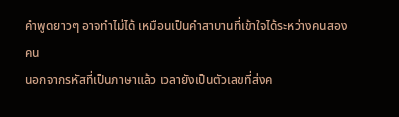คำพูดยาวๆ อาจทำไม่ได้ เหมือนเป็นคำสาบานที่เข้าใจได้ระหว่างคนสองคน
นอกจากรหัสที่เป็นภาษาแล้ว เวลายังเป็นตัวเลขที่ส่งค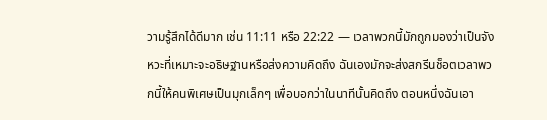วามรู้สึกได้ดีมาก เช่น 11:11 หรือ 22:22 — เวลาพวกนี้มักถูกมองว่าเป็นจังหวะที่เหมาะจะอธิษฐานหรือส่งความคิดถึง ฉันเองมักจะส่งสกรีนช็อตเวลาพวกนี้ให้คนพิเศษเป็นมุกเล็กๆ เพื่อบอกว่าในนาทีนั้นคิดถึง ตอนหนึ่งฉันเอา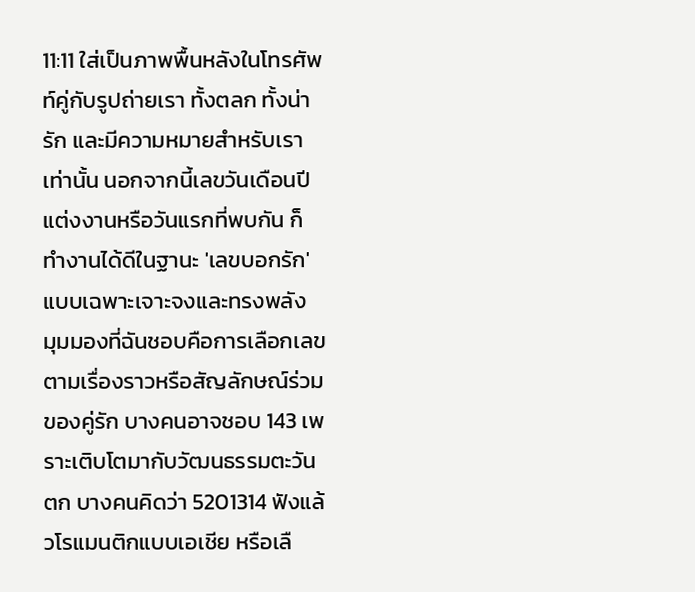11:11 ใส่เป็นภาพพื้นหลังในโทรศัพท์คู่กับรูปถ่ายเรา ทั้งตลก ทั้งน่ารัก และมีความหมายสำหรับเราเท่านั้น นอกจากนี้เลขวันเดือนปีแต่งงานหรือวันแรกที่พบกัน ก็ทำงานได้ดีในฐานะ 'เลขบอกรัก' แบบเฉพาะเจาะจงและทรงพลัง
มุมมองที่ฉันชอบคือการเลือกเลขตามเรื่องราวหรือสัญลักษณ์ร่วมของคู่รัก บางคนอาจชอบ 143 เพราะเติบโตมากับวัฒนธรรมตะวันตก บางคนคิดว่า 5201314 ฟังแล้วโรแมนติกแบบเอเชีย หรือเลื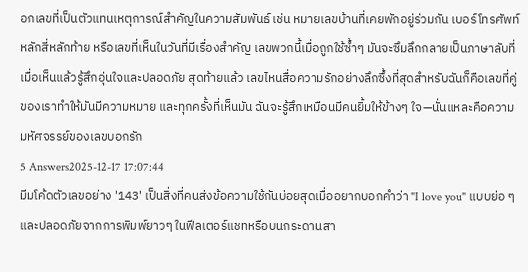อกเลขที่เป็นตัวแทนเหตุการณ์สำคัญในความสัมพันธ์ เช่น หมายเลขบ้านที่เคยพักอยู่ร่วมกัน เบอร์โทรศัพท์หลักสี่หลักท้าย หรือเลขที่เห็นในวันที่มีเรื่องสำคัญ เลขพวกนี้เมื่อถูกใช้ซ้ำๆ มันจะซึมลึกกลายเป็นภาษาลับที่เมื่อเห็นแล้วรู้สึกอุ่นใจและปลอดภัย สุดท้ายแล้ว เลขไหนสื่อความรักอย่างลึกซึ้งที่สุดสำหรับฉันก็คือเลขที่คู่ของเราทำให้มันมีความหมาย และทุกครั้งที่เห็นมัน ฉันจะรู้สึกเหมือนมีคนยิ้มให้ข้างๆ ใจ—นั่นแหละคือความมหัศจรรย์ของเลขบอกรัก
5 Answers2025-12-17 17:07:44
มีมโค้ดตัวเลขอย่าง '143' เป็นสิ่งที่คนส่งข้อความใช้กันบ่อยสุดเมื่ออยากบอกคำว่า "I love you" แบบย่อ ๆ และปลอดภัยจากการพิมพ์ยาวๆ ในฟีลเตอร์แชทหรือบนกระดานสา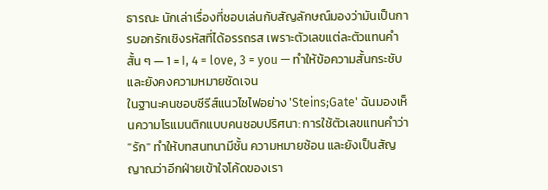ธารณะ นักเล่าเรื่องที่ชอบเล่นกับสัญลักษณ์มองว่ามันเป็นการบอกรักเชิงรหัสที่ได้อรรถรส เพราะตัวเลขแต่ละตัวแทนคำสั้น ๆ — 1 = I, 4 = love, 3 = you — ทำให้ข้อความสั้นกระชับและยังคงความหมายชัดเจน
ในฐานะคนชอบซีรีส์แนวไซไฟอย่าง 'Steins;Gate' ฉันมองเห็นความโรแมนติกแบบคนชอบปริศนา: การใช้ตัวเลขแทนคำว่า "รัก" ทำให้บทสนทนามีชั้น ความหมายซ้อน และยังเป็นสัญญาณว่าอีกฝ่ายเข้าใจโค้ดของเรา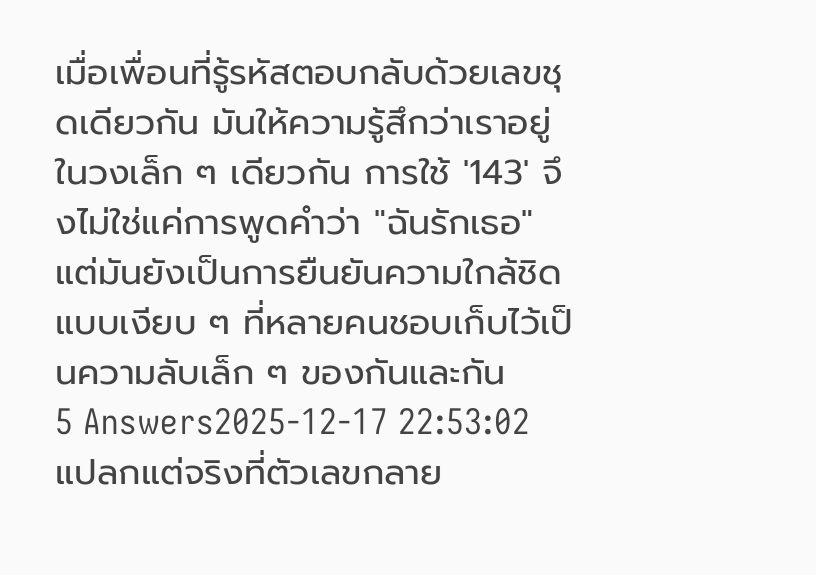เมื่อเพื่อนที่รู้รหัสตอบกลับด้วยเลขชุดเดียวกัน มันให้ความรู้สึกว่าเราอยู่ในวงเล็ก ๆ เดียวกัน การใช้ '143' จึงไม่ใช่แค่การพูดคำว่า "ฉันรักเธอ" แต่มันยังเป็นการยืนยันความใกล้ชิดแบบเงียบ ๆ ที่หลายคนชอบเก็บไว้เป็นความลับเล็ก ๆ ของกันและกัน
5 Answers2025-12-17 22:53:02
แปลกแต่จริงที่ตัวเลขกลาย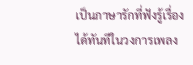เป็นภาษารักที่ฟังรู้เรื่องได้ทันทีในวงการเพลง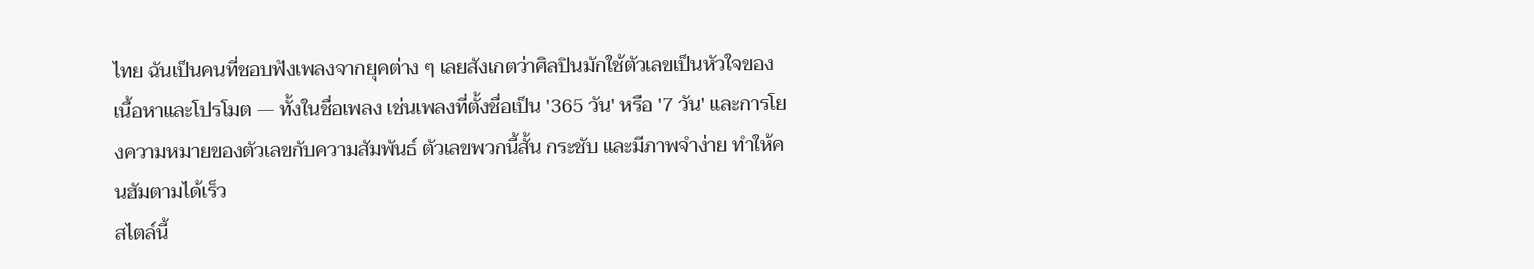ไทย ฉันเป็นคนที่ชอบฟังเพลงจากยุคต่าง ๆ เลยสังเกตว่าศิลปินมักใช้ตัวเลขเป็นหัวใจของเนื้อหาและโปรโมต — ทั้งในชื่อเพลง เช่นเพลงที่ตั้งชื่อเป็น '365 วัน' หรือ '7 วัน' และการโยงความหมายของตัวเลขกับความสัมพันธ์ ตัวเลขพวกนี้สั้น กระชับ และมีภาพจำง่าย ทำให้คนฮัมตามได้เร็ว
สไตล์นี้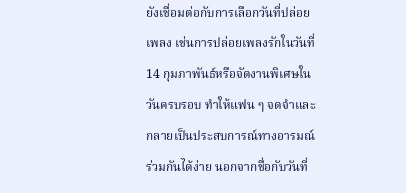ยังเชื่อมต่อกับการเลือกวันที่ปล่อยเพลง เช่นการปล่อยเพลงรักในวันที่ 14 กุมภาพันธ์หรือจัดงานพิเศษในวันครบรอบ ทำให้แฟน ๆ จดจำและกลายเป็นประสบการณ์ทางอารมณ์ร่วมกันได้ง่าย นอกจากชื่อกับวันที่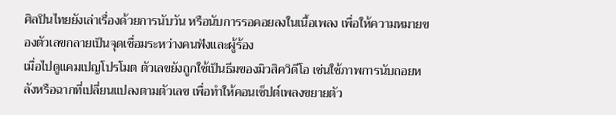ศิลปินไทยยังเล่าเรื่องด้วยการนับวัน หรือนับการรอคอยลงในเนื้อเพลง เพื่อให้ความหมายของตัวเลขกลายเป็นจุดเชื่อมระหว่างคนฟังและผู้ร้อง
เมื่อไปดูแคมเปญโปรโมต ตัวเลขยังถูกใช้เป็นธีมของมิวสิควิดีโอ เช่นใช้ภาพการนับถอยหลังหรือฉากที่เปลี่ยนแปลงตามตัวเลข เพื่อทำให้คอนเซ็ปต์เพลงขยายตัว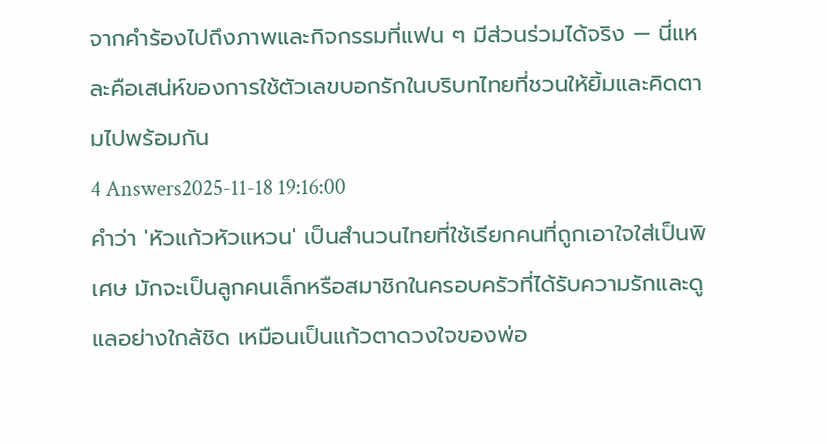จากคำร้องไปถึงภาพและกิจกรรมที่แฟน ๆ มีส่วนร่วมได้จริง — นี่แหละคือเสน่ห์ของการใช้ตัวเลขบอกรักในบริบทไทยที่ชวนให้ยิ้มและคิดตามไปพร้อมกัน
4 Answers2025-11-18 19:16:00
คำว่า 'หัวแก้วหัวแหวน' เป็นสำนวนไทยที่ใช้เรียกคนที่ถูกเอาใจใส่เป็นพิเศษ มักจะเป็นลูกคนเล็กหรือสมาชิกในครอบครัวที่ได้รับความรักและดูแลอย่างใกล้ชิด เหมือนเป็นแก้วตาดวงใจของพ่อ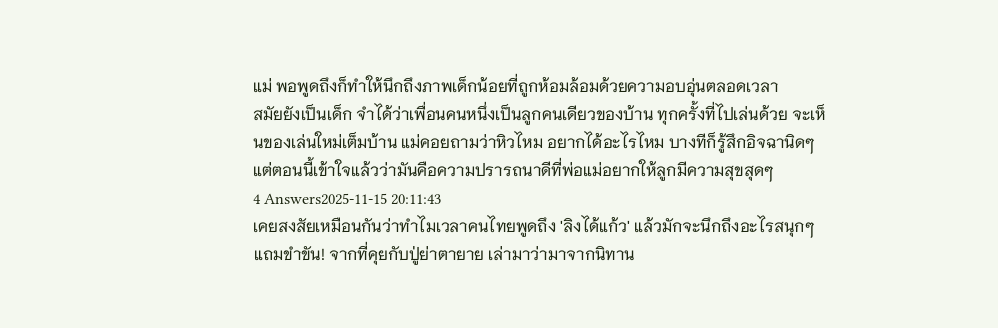แม่ พอพูดถึงก็ทำให้นึกถึงภาพเด็กน้อยที่ถูกห้อมล้อมด้วยความอบอุ่นตลอดเวลา
สมัยยังเป็นเด็ก จำได้ว่าเพื่อนคนหนึ่งเป็นลูกคนเดียวของบ้าน ทุกครั้งที่ไปเล่นด้วย จะเห็นของเล่นใหม่เต็มบ้าน แม่คอยถามว่าหิวไหม อยากได้อะไรไหม บางทีก็รู้สึกอิจฉานิดๆ แต่ตอนนี้เข้าใจแล้วว่ามันคือความปรารถนาดีที่พ่อแม่อยากให้ลูกมีความสุขสุดๆ
4 Answers2025-11-15 20:11:43
เคยสงสัยเหมือนกันว่าทำไมเวลาคนไทยพูดถึง 'ลิงได้แก้ว' แล้วมักจะนึกถึงอะไรสนุกๆ แถมขำขัน! จากที่คุยกับปู่ย่าตายาย เล่ามาว่ามาจากนิทาน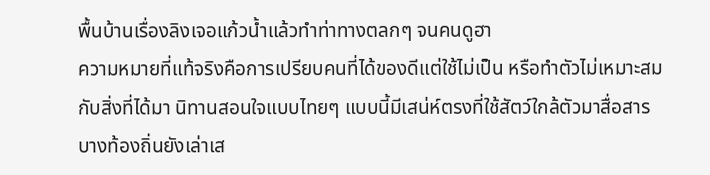พื้นบ้านเรื่องลิงเจอแก้วน้ำแล้วทำท่าทางตลกๆ จนคนดูฮา
ความหมายที่แท้จริงคือการเปรียบคนที่ได้ของดีแต่ใช้ไม่เป็น หรือทำตัวไม่เหมาะสมกับสิ่งที่ได้มา นิทานสอนใจแบบไทยๆ แบบนี้มีเสน่ห์ตรงที่ใช้สัตว์ใกล้ตัวมาสื่อสาร บางท้องถิ่นยังเล่าเส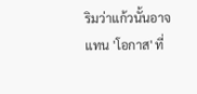ริมว่าแก้วนั้นอาจแทน 'โอกาส' ที่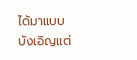ได้มาแบบบังเอิญแต่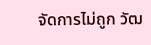จัดการไม่ถูก วัฒ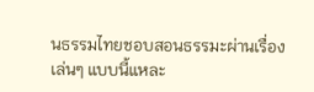นธรรมไทยชอบสอนธรรมะผ่านเรื่องเล่นๆ แบบนี้แหละ